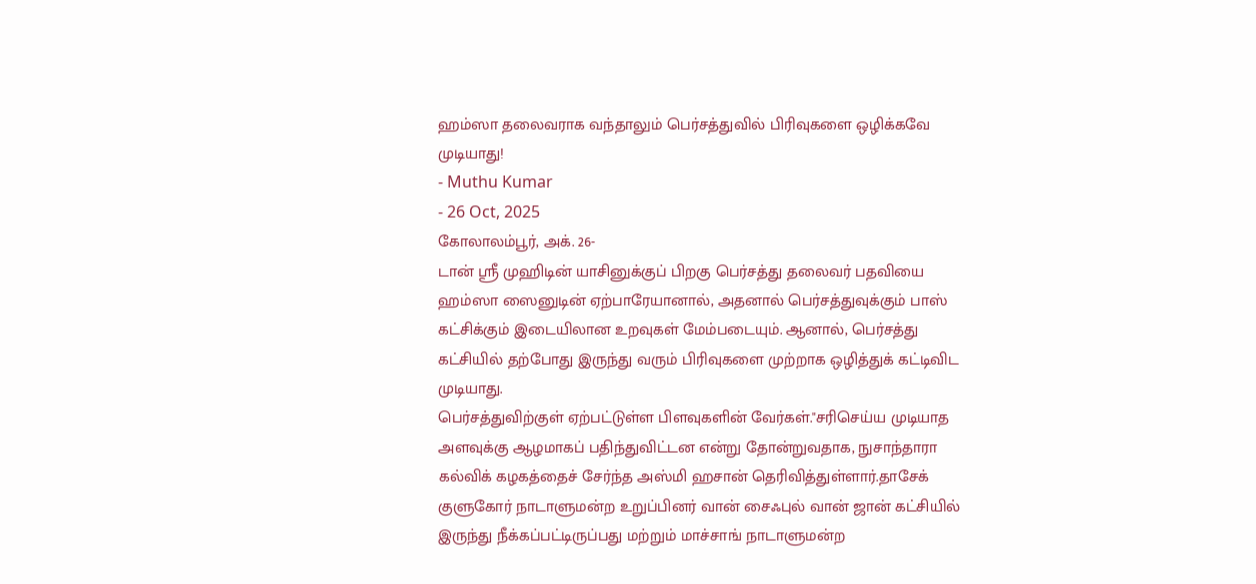ஹம்ஸா தலைவராக வந்தாலும் பெர்சத்துவில் பிரிவுகளை ஒழிக்கவே முடியாது!
- Muthu Kumar
- 26 Oct, 2025
கோலாலம்பூர், அக். 26-
டான் ஸ்ரீ முஹிடின் யாசினுக்குப் பிறகு பெர்சத்து தலைவர் பதவியை ஹம்ஸா ஸைனுடின் ஏற்பாரேயானால், அதனால் பெர்சத்துவுக்கும் பாஸ் கட்சிக்கும் இடையிலான உறவுகள் மேம்படையும். ஆனால், பெர்சத்து கட்சியில் தற்போது இருந்து வரும் பிரிவுகளை முற்றாக ஒழித்துக் கட்டிவிட முடியாது.
பெர்சத்துவிற்குள் ஏற்பட்டுள்ள பிளவுகளின் வேர்கள்."சரிசெய்ய முடியாத அளவுக்கு ஆழமாகப் பதிந்துவிட்டன என்று தோன்றுவதாக, நுசாந்தாரா கல்விக் கழகத்தைச் சேர்ந்த அஸ்மி ஹசான் தெரிவித்துள்ளார்.தாசேக் குளுகோர் நாடாளுமன்ற உறுப்பினர் வான் சைஃபுல் வான் ஜான் கட்சியில் இருந்து நீக்கப்பட்டிருப்பது மற்றும் மாச்சாங் நாடாளுமன்ற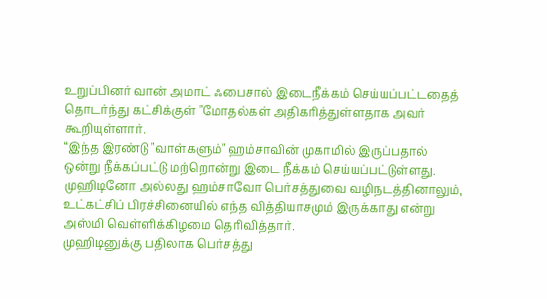உறுப்பினர் வான் அமாட் ஃபைசால் இடைநீக்கம் செய்யப்பட்டதைத் தொடர்ந்து கட்சிக்குள் "மோதல்கள் அதிகரித்துள்ளதாக அவர் கூறியுள்ளார்.
“இந்த இரண்டு "வாள்களும்" ஹம்சாவின் முகாமில் இருப்பதால் ஒன்று நீக்கப்பட்டு மற்றொன்று இடை நீக்கம் செய்யப்பட்டுள்ளது. முஹிடினோ அல்லது ஹம்சாவோ பெர்சத்துவை வழிநடத்தினாலும், உட்கட்சிப் பிரச்சினையில் எந்த வித்தியாசமும் இருக்காது என்று அஸ்மி வெள்ளிக்கிழமை தெரிவித்தார்.
முஹிடினுக்கு பதிலாக பெர்சத்து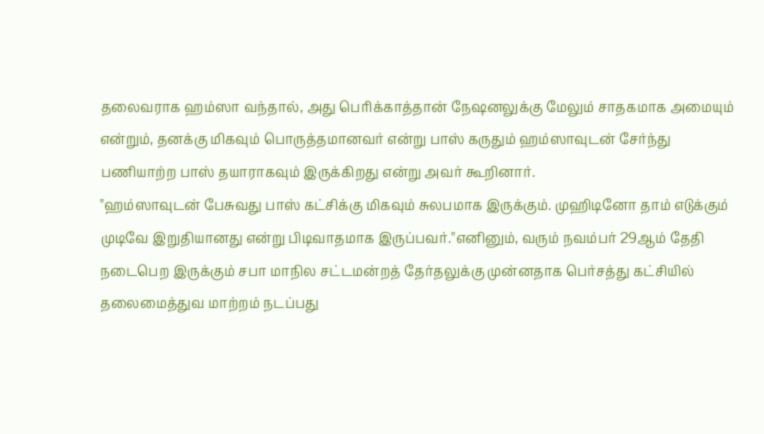தலைவராக ஹம்ஸா வந்தால், அது பெரிக்காத்தான் நேஷனலுக்கு மேலும் சாதகமாக அமையும் என்றும், தனக்கு மிகவும் பொருத்தமானவர் என்று பாஸ் கருதும் ஹம்ஸாவுடன் சேர்ந்து பணியாற்ற பாஸ் தயாராகவும் இருக்கிறது என்று அவர் கூறினார்.
"ஹம்ஸாவுடன் பேசுவது பாஸ் கட்சிக்கு மிகவும் சுலபமாக இருக்கும். முஹிடினோ தாம் எடுக்கும் முடிவே இறுதியானது என்று பிடிவாதமாக இருப்பவர்.''எனினும், வரும் நவம்பர் 29ஆம் தேதி நடைபெற இருக்கும் சபா மாநில சட்டமன்றத் தேர்தலுக்கு முன்னதாக பெர்சத்து கட்சியில் தலைமைத்துவ மாற்றம் நடப்பது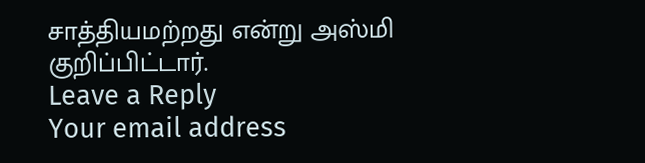சாத்தியமற்றது என்று அஸ்மி குறிப்பிட்டார்.
Leave a Reply
Your email address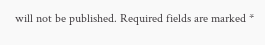will not be published. Required fields are marked *